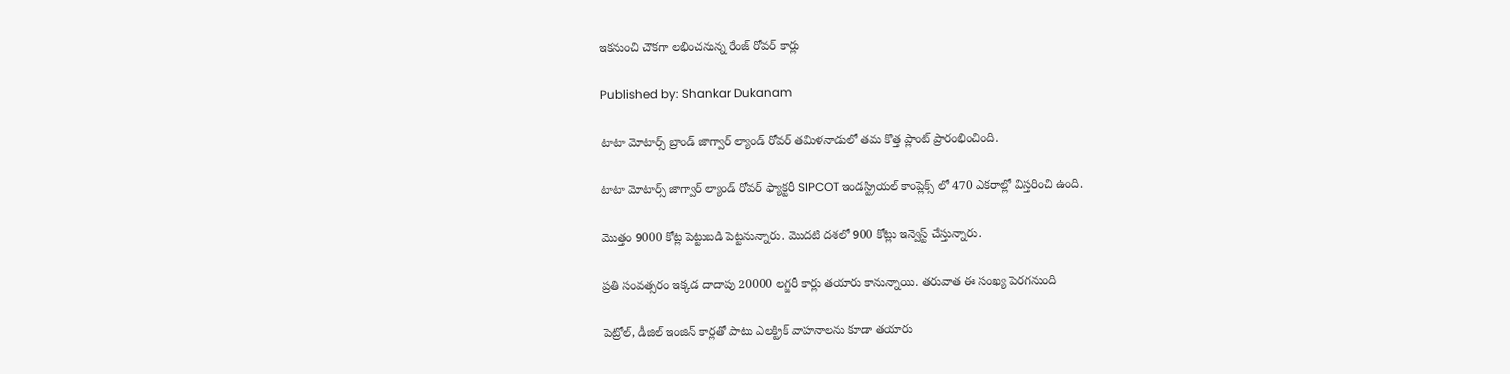ఇకనుంచి చౌకగా లభించనున్న రేంజ్ రోవర్ కార్లు

Published by: Shankar Dukanam

టాటా మోటార్స్ బ్రాండ్ జాగ్వార్ ల్యాండ్ రోవర్ తమిళనాడులో తమ కొత్త ప్లాంట్ ప్రారంభించింది.

టాటా మోటార్స్ జాగ్వార్ ల్యాండ్ రోవర్ ఫ్యాక్టరీ SIPCOT ఇండస్ట్రియల్ కాంప్లెక్స్ లో 470 ఎకరాల్లో విస్తరించి ఉంది.

మొత్తం 9000 కోట్ల పెట్టుబడి పెట్టనున్నారు. మొదటి దశలో 900 కోట్లు ఇన్వెస్ట్ చేస్తున్నారు.

ప్రతి సంవత్సరం ఇక్కడ దాదాపు 20000 లగ్జరీ కార్లు తయారు కానున్నాయి. తరువాత ఈ సంఖ్య పెరగనుంది

పెట్రోల్, డీజిల్ ఇంజిన్ కార్లతో పాటు ఎలక్ట్రిక్ వాహనాలను కూడా తయారు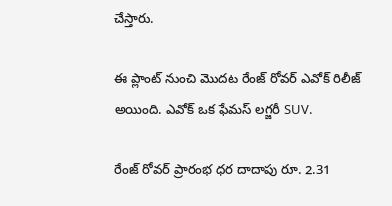చేస్తారు.

ఈ ప్లాంట్ నుంచి మొదట రేంజ్ రోవర్ ఎవోక్ రిలీజ్ అయింది. ఎవోక్ ఒక ఫేమస్ లగ్జరీ SUV.

రేంజ్ రోవర్ ప్రారంభ ధర దాదాపు రూ. 2.31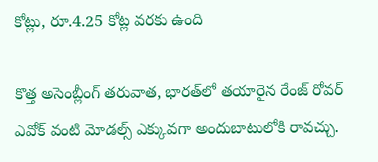కోట్లు, రూ.4.25 కోట్ల వరకు ఉంది

కొత్త అసెంబ్లీంగ్ తరువాత, భారత్‌లో తయారైన రేంజ్ రోవర్ ఎవోక్ వంటి మోడల్స్ ఎక్కువగా అందుబాటులోకి రావచ్చు.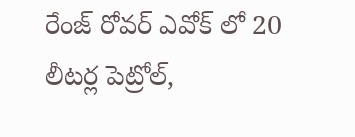రేంజ్ రోవర్ ఎవోక్ లో 20 లీటర్ల పెట్రోల్,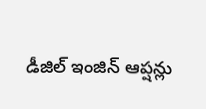డీజిల్ ఇంజిన్ ఆప్షన్లు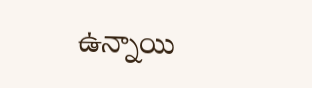ఉన్నాయి